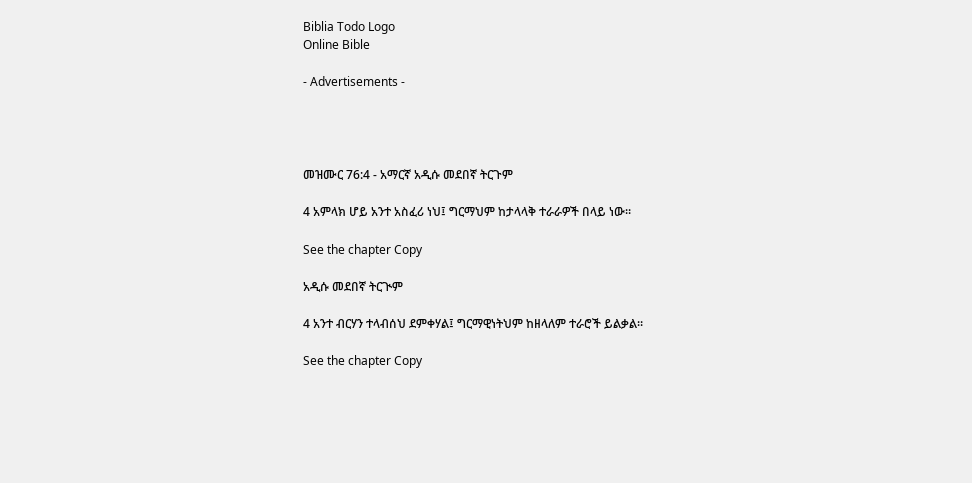Biblia Todo Logo
Online Bible

- Advertisements -




መዝሙር 76:4 - አማርኛ አዲሱ መደበኛ ትርጉም

4 አምላክ ሆይ አንተ አስፈሪ ነህ፤ ግርማህም ከታላላቅ ተራራዎች በላይ ነው።

See the chapter Copy

አዲሱ መደበኛ ትርጒም

4 አንተ ብርሃን ተላብሰህ ደምቀሃል፤ ግርማዊነትህም ከዘላለም ተራሮች ይልቃል።

See the chapter Copy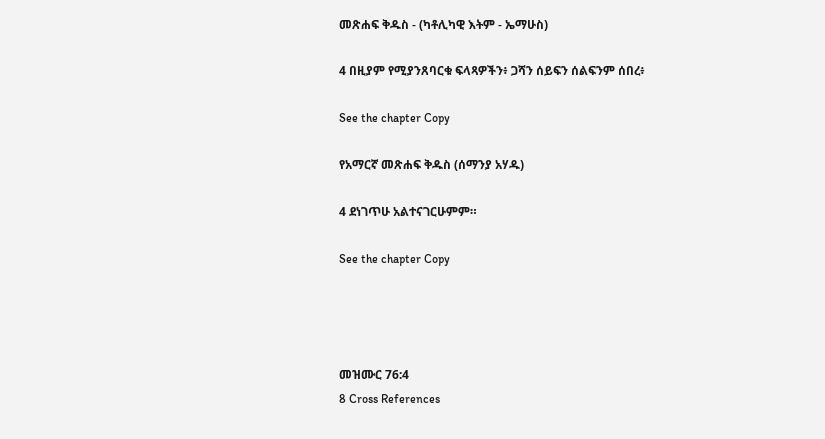መጽሐፍ ቅዱስ - (ካቶሊካዊ እትም - ኤማሁስ)

4 በዚያም የሚያንጸባርቁ ፍላጻዎችን፥ ጋሻን ሰይፍን ሰልፍንም ሰበረ፥

See the chapter Copy

የአማርኛ መጽሐፍ ቅዱስ (ሰማንያ አሃዱ)

4 ደነገጥሁ አልተናገርሁምም።

See the chapter Copy




መዝሙር 76:4
8 Cross References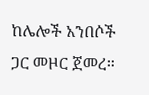ከሌሎች አንበሶች ጋር መዞር ጀመረ።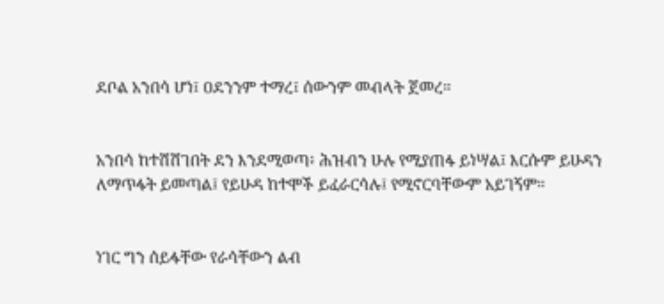ደቦል አንበሳ ሆነ፤ ዐደንንም ተማረ፤ ሰውንም መብላት ጀመረ።


አንበሳ ከተሸሸገበት ደን እንደሚወጣ፥ ሕዝብን ሁሉ የሚያጠፋ ይነሣል፤ እርሱም ይሁዳን ለማጥፋት ይመጣል፤ የይሁዳ ከተሞች ይፈራርሳሉ፤ የሚኖርባቸውም አይገኝም።


ነገር ግን ሰይፋቸው የራሳቸውን ልብ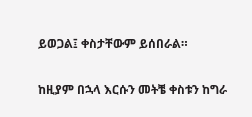ይወጋል፤ ቀስታቸውም ይሰበራል።


ከዚያም በኋላ እርሱን መትቼ ቀስቱን ከግራ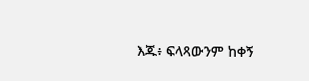እጁ፥ ፍላጻውንም ከቀኝ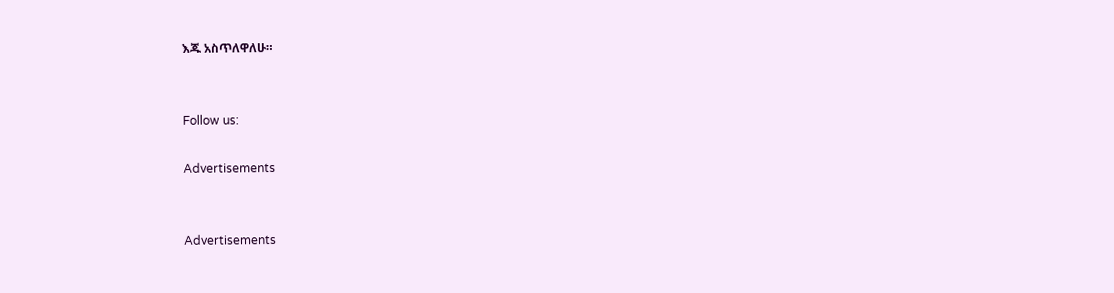እጁ አስጥለዋለሁ።


Follow us:

Advertisements


Advertisements